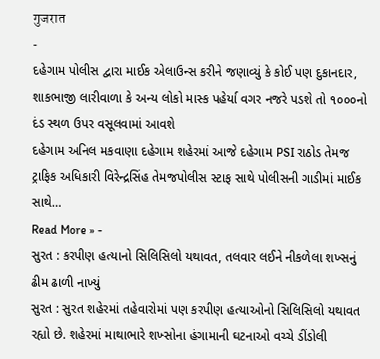गुजरात
-
દહેગામ પોલીસ દ્વારા માઈક એલાઉન્સ કરીને જણાવ્યું કે કોઈ પણ દુકાનદાર, શાકભાજી લારીવાળા કે અન્ય લોકો માસ્ક પહેર્યા વગર નજરે પડશે તો ૧૦૦૦નો દંડ સ્થળ ઉપર વસૂલવામાં આવશે
દહેગામ અનિલ મકવાણા દહેગામ શહેરમાં આજે દહેગામ PSI રાઠોડ તેમજ ટ્રાફિક અધિકારી વિરેન્દ્રસિંહ તેમજપોલીસ સ્ટાફ સાથે પોલીસની ગાડીમાં માઈક સાથે…
Read More » -
સુરત : કરપીણ હત્યાનો સિલિસિલો યથાવત, તલવાર લઈને નીકળેલા શખ્સનું ઢીમ ઢાળી નાખ્યું
સુરત : સુરત શહેરમાં તહેવારોમાં પણ કરપીણ હત્યાઓનો સિલિસિલો યથાવત રહ્યો છે. શહેરમાં માથાભારે શખ્સોના હંગામાની ઘટનાઓ વચ્ચે ડીંડોલી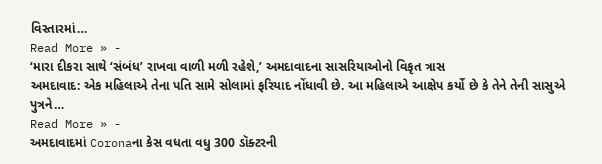વિસ્તારમાં…
Read More » -
‘મારા દીકરા સાથે ‘સંબંધ’ રાખવા વાળી મળી રહેશે,’ અમદાવાદના સાસરિયાઓનો વિકૃત ત્રાસ
અમદાવાદ: એક મહિલાએ તેના પતિ સામે સોલામાં ફરિયાદ નોંધાવી છે. આ મહિલાએ આક્ષેપ કર્યો છે કે તેને તેની સાસુએ પુત્રને…
Read More » -
અમદાવાદમાં Coronaના કેસ વધતા વધુ 300 ડૉક્ટરની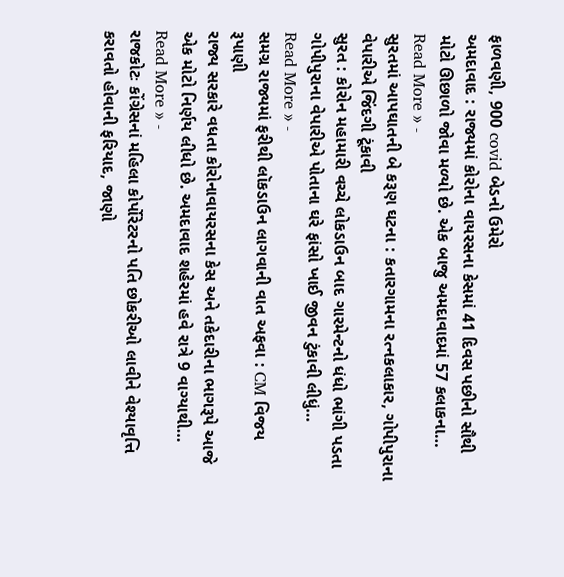ફાળવણી, 900 covid બેડનો ઉમેરો
અમદાવાદ : રાજ્યમાં કોરોના વાયરસના કેસમાં 41 દિવસ પછીનો સૌથી મોટો ઊછાળો જોવા મળ્યો છે. એક બાજુ અમદાવાદમાં 57 કલાકના…
Read More » -
સુરતમાં આપઘાતની બે કરૂણ ઘટના : કતારગામના રત્નકલાકાર, ગોપીપુરાના વેપારીએ જિંદગી ટૂંકાવી
સુરત : કોરોન મહામારી વચ્ચે લોકડાઉન બાદ ગારમેન્ટનો ધંધો ભાંગી પડતા ગોપીપુરાના વેપારીએ પોતાના ઘરે ફાંસો ખાઈ જીવન ટુંકાવી લીધું…
Read More » -
સમગ્ર રાજ્યમાં ફરીથી લૉકડાઉન લાગવાની વાત અફવા : CM વિજય રૂપાણી
રાજ્ય સરકારે વધતા કોરોનાવાયરસના કેસ અને તકેદારીના ભાગરૂપે આજે એક મોટો નિર્ણય લીધો છે. અમદાવાદ શહેરમાં હવે રાત્રે 9 વાગ્યાથી…
Read More » -
રાજકોટઃ કોંગ્રેસનાં મહિલા કોર્પોરેટરનો પતિ છોકરીઓ લાવીને વેશ્યાવૃત્તિ કરાવતો હોવાની ફરિયાદ, જાણો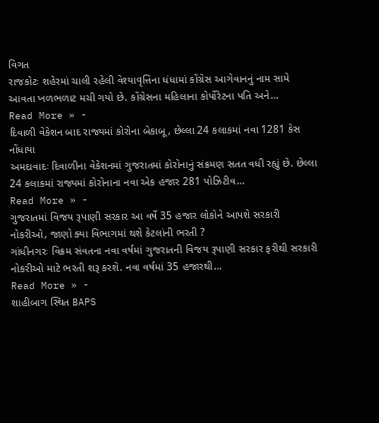વિગત
રાજકોટઃ શહેરમાં ચાલી રહેલી વેશ્યાવૃત્તિના ધંધામાં કોંગ્રેસ આગેવાનનું નામ સામે આવતા ખળભળાટ મચી ગયો છે. કોંગ્રેસના મહિલાના કોર્પોરેટના પતિ અને…
Read More » -
દિવાળી વેકેશન બાદ રાજ્યમાં કોરોના બેકાબૂ, છેલ્લા 24 કલાકમાં નવા 1281 કેસ નોંધાયા
અમદાવાદઃ દિવાળીના વેકેશનમાં ગુજરાતમાં કોરોનાનું સંક્રમણ સતત વધી રહ્યું છે. છેલ્લા 24 કલાકમાં રાજ્યમાં કોરોનાના નવા એક હજાર 281 પોઝિટીવ…
Read More » -
ગુજરાતમાં વિજય રૂપાણી સરકાર આ વર્ષે 35 હજાર લોકોને આપશે સરકારી નોકરીઓ, જાણો ક્યા વિભાગમાં થશે કેટલાંની ભરતી ?
ગાંધીનગરઃ વિક્રમ સંવતના નવા વર્ષમાં ગુજરાતની વિજય રૂપાણી સરકાર ફરીથી સરકારી નોકરીઓ માટે ભરતી શરૂ કરશે. નવા વર્ષમાં 35 હજારથી…
Read More » -
શાહીબાગ સ્થિત BAPS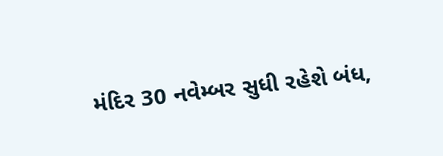મંદિર 30 નવેમ્બર સુધી રહેશે બંધ,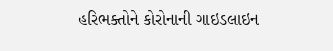હરિભક્તોને કોરોનાની ગાઇડલાઇન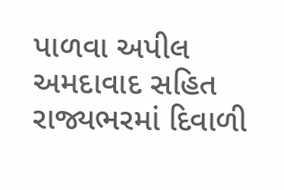પાળવા અપીલ
અમદાવાદ સહિત રાજ્યભરમાં દિવાળી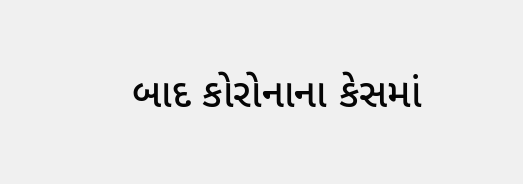બાદ કોરોનાના કેસમાં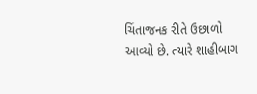ચિંતાજનક રીતે ઉછાળો આવ્યો છે. ત્યારે શાહીબાગ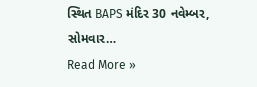સ્થિત BAPS મંદિર 30 નવેમ્બર, સોમવાર…
Read More »